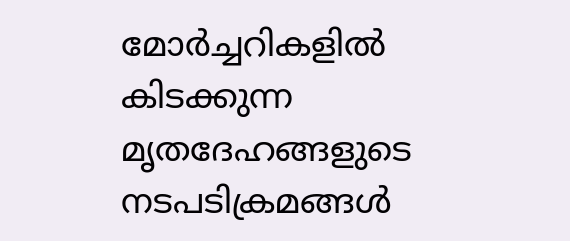മോര്‍ച്ചറികളില്‍ കിടക്കുന്ന മൃതദേഹങ്ങളുടെ നടപടിക്രമങ്ങള്‍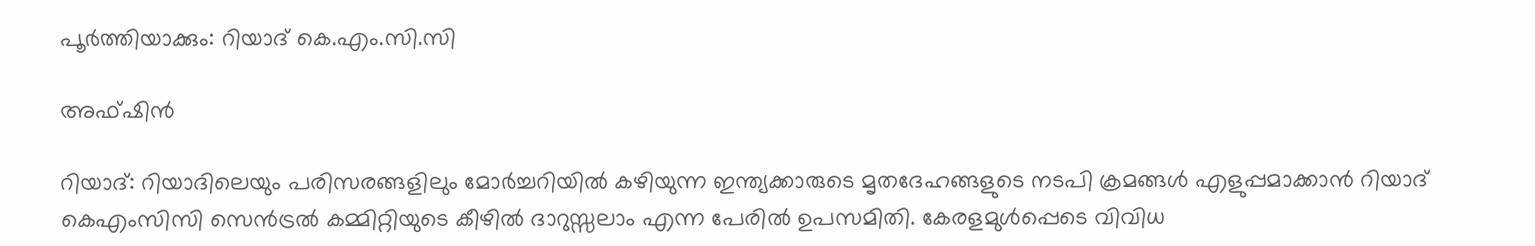പൂര്‍ത്തിയാക്കും: റിയാദ് കെ.എം.സി.സി

അഫ്ഷിന്‍

റിയാദ്: റിയാദിലെയും പരിസരങ്ങളിലും മോര്‍ച്ചറിയില്‍ കഴിയുന്ന ഇന്ത്യക്കാരുടെ മൃതദേഹങ്ങളുടെ നടപി ക്രമങ്ങള്‍ എളുപ്പമാക്കാന്‍ റിയാദ് കെഎംസിസി സെന്‍ട്രല്‍ കമ്മിറ്റിയുടെ കീഴില്‍ ദാറുസ്സലാം എന്ന പേരില്‍ ഉപസമിതി. കേരളമുള്‍പ്പെടെ വിവിധ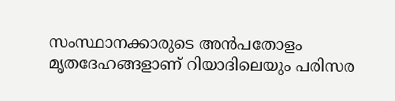സംസ്ഥാനക്കാരുടെ അന്‍പതോളം മൃതദേഹങ്ങളാണ് റിയാദിലെയും പരിസര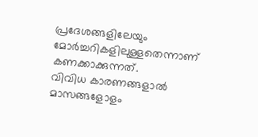പ്രദേശങ്ങളിലേയും മോര്‍ച്ചറികളിലുള്ളതെന്നാണ് കണക്കാക്കുന്നത്.
വിവിധ കാരണങ്ങളാല്‍ മാസങ്ങളോളം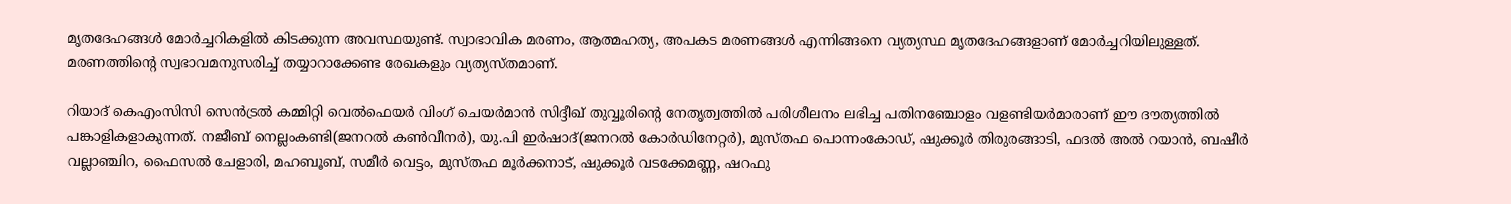മൃതദേഹങ്ങള്‍ മോര്‍ച്ചറികളില്‍ കിടക്കുന്ന അവസ്ഥയുണ്ട്. സ്വാഭാവിക മരണം, ആത്മഹത്യ, അപകട മരണങ്ങള്‍ എന്നിങ്ങനെ വ്യത്യസ്ഥ മൃതദേഹങ്ങളാണ് മോര്‍ച്ചറിയിലുള്ളത്. മരണത്തിന്റെ സ്വഭാവമനുസരിച്ച് തയ്യാറാക്കേണ്ട രേഖകളും വ്യത്യസ്തമാണ്.

റിയാദ് കെഎംസിസി സെന്‍ട്രല്‍ കമ്മിറ്റി വെല്‍ഫെയര്‍ വിംഗ് ചെയര്‍മാന്‍ സിദ്ദീഖ് തുവ്വൂരിന്റെ നേതൃത്വത്തില്‍ പരിശീലനം ലഭിച്ച പതിനഞ്ചോളം വളണ്ടിയര്‍മാരാണ് ഈ ദൗത്യത്തില്‍ പങ്കാളികളാകുന്നത്. നജീബ് നെല്ലംകണ്ടി(ജനറല്‍ കണ്‍വീനര്‍), യു.പി ഇര്‍ഷാദ്(ജനറല്‍ കോര്‍ഡിനേറ്റര്‍), മുസ്തഫ പൊന്നംകോഡ്, ഷുക്കൂര്‍ തിരുരങ്ങാടി, ഫദല്‍ അല്‍ റയാന്‍, ബഷീര്‍ വല്ലാഞ്ചിറ, ഫൈസല്‍ ചേളാരി, മഹബൂബ്, സമീര്‍ വെട്ടം, മുസ്തഫ മൂര്‍ക്കനാട്, ഷുക്കൂര്‍ വടക്കേമണ്ണ, ഷറഫു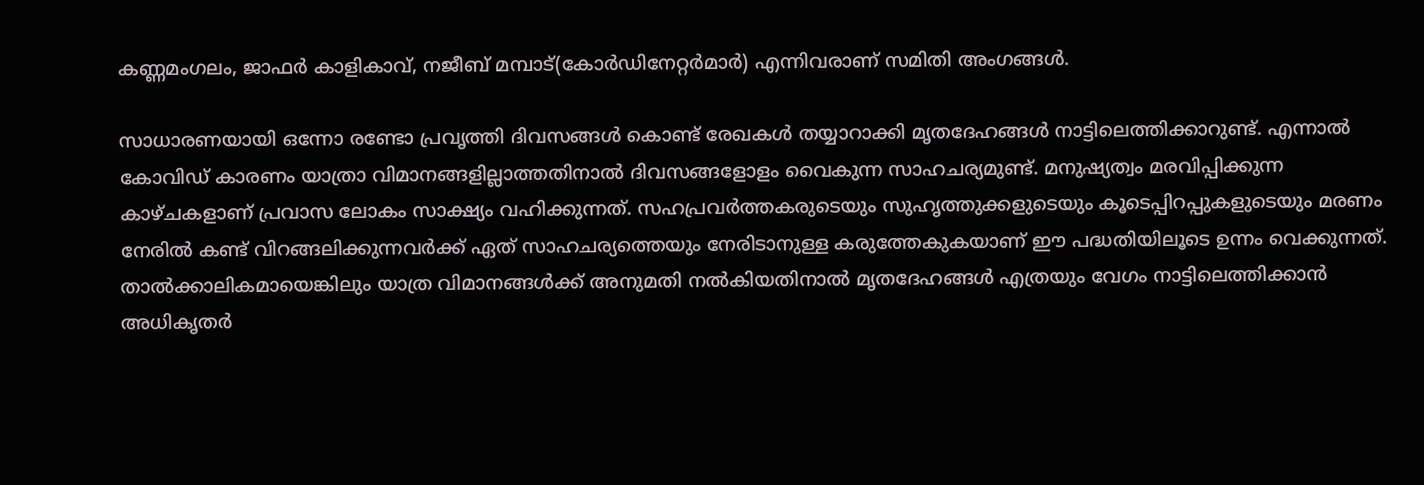കണ്ണമംഗലം, ജാഫര്‍ കാളികാവ്, നജീബ് മമ്പാട്(കോര്‍ഡിനേറ്റര്‍മാര്‍) എന്നിവരാണ് സമിതി അംഗങ്ങള്‍.

സാധാരണയായി ഒന്നോ രണ്ടോ പ്രവൃത്തി ദിവസങ്ങള്‍ കൊണ്ട് രേഖകള്‍ തയ്യാറാക്കി മൃതദേഹങ്ങള്‍ നാട്ടിലെത്തിക്കാറുണ്ട്. എന്നാല്‍ കോവിഡ് കാരണം യാത്രാ വിമാനങ്ങളില്ലാത്തതിനാല്‍ ദിവസങ്ങളോളം വൈകുന്ന സാഹചര്യമുണ്ട്. മനുഷ്യത്വം മരവിപ്പിക്കുന്ന കാഴ്ചകളാണ് പ്രവാസ ലോകം സാക്ഷ്യം വഹിക്കുന്നത്. സഹപ്രവര്‍ത്തകരുടെയും സുഹൃത്തുക്കളുടെയും കൂടെപ്പിറപ്പുകളുടെയും മരണം നേരില്‍ കണ്ട് വിറങ്ങലിക്കുന്നവര്‍ക്ക് ഏത് സാഹചര്യത്തെയും നേരിടാനുള്ള കരുത്തേകുകയാണ് ഈ പദ്ധതിയിലൂടെ ഉന്നം വെക്കുന്നത്. താല്‍ക്കാലികമായെങ്കിലും യാത്ര വിമാനങ്ങള്‍ക്ക് അനുമതി നല്‍കിയതിനാല്‍ മൃതദേഹങ്ങള്‍ എത്രയും വേഗം നാട്ടിലെത്തിക്കാന്‍ അധികൃതര്‍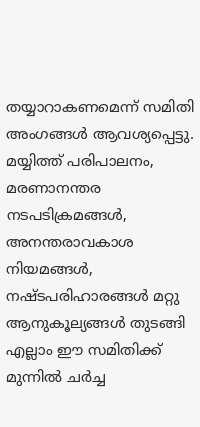തയ്യാറാകണമെന്ന് സമിതി അംഗങ്ങള്‍ ആവശ്യപ്പെട്ടു. മയ്യിത്ത് പരിപാലനം, മരണാനന്തര നടപടിക്രമങ്ങള്‍, അനന്തരാവകാശ നിയമങ്ങള്‍, നഷ്ടപരിഹാരങ്ങള്‍ മറ്റു ആനുകൂല്യങ്ങള്‍ തുടങ്ങി എല്ലാം ഈ സമിതിക്ക് മുന്നില്‍ ചര്‍ച്ച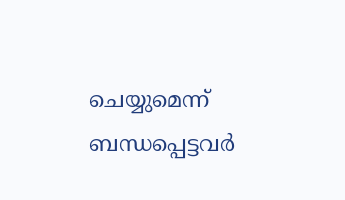ചെയ്യുമെന്ന് ബന്ധപ്പെട്ടവര്‍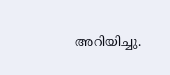അറിയിച്ചു.